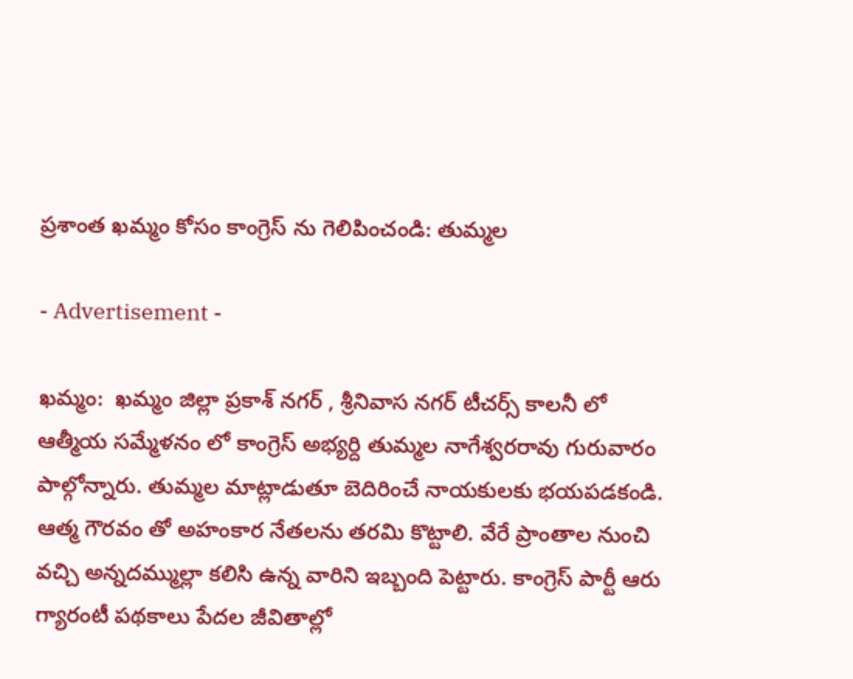ప్రశాంత ఖమ్మం కోసం కాంగ్రెస్ ను గెలిపించండి: తుమ్మల

- Advertisement -

ఖమ్మం:  ఖమ్మం జిల్లా ప్రకాశ్ నగర్ , శ్రీనివాస నగర్ టీచర్స్ కాలనీ లో ఆత్మీయ సమ్మేళనం లో కాంగ్రెస్ అభ్యర్ది తుమ్మల నాగేశ్వరరావు గురువారం పాల్గోన్నారు. తుమ్మల మాట్లాడుతూ బెదిరించే నాయకులకు భయపడకండి. ఆత్మ గౌరవం తో అహంకార నేతలను తరమి కొట్టాలి. వేరే ప్రాంతాల నుంచి వచ్చి అన్నదమ్ముల్లా కలిసి ఉన్న వారిని ఇబ్బంది పెట్టారు. కాంగ్రెస్ పార్టీ ఆరు గ్యారంటీ పథకాలు పేదల జీవితాల్లో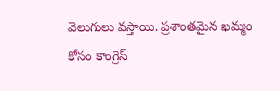వెలుగులు వస్తాయి. ప్రశాంతమైన ఖమ్మం కోసం కాంగ్రెస్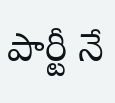పార్టీ నే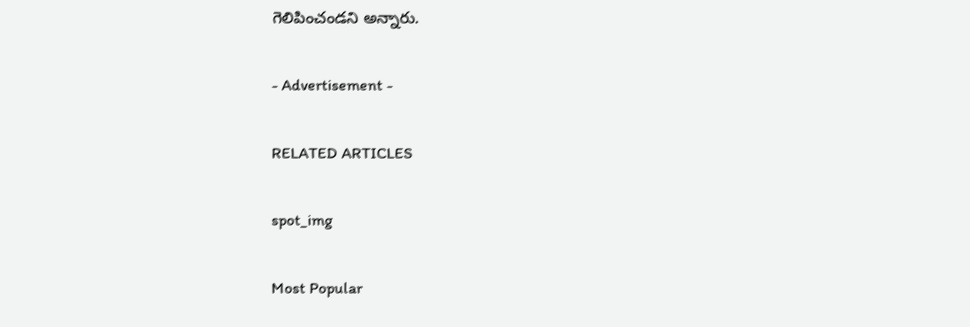గెలిపించండని అన్నారు.

- Advertisement -

RELATED ARTICLES

spot_img

Most Popular